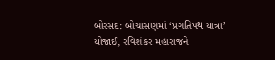બોરસદ: બોચાસણમાં ‘પ્રગતિપથ યાત્રા’ યોજાઈ, રવિશંકર મહારાજને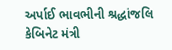અર્પાઈ ભાવભીની શ્રદ્ધાંજલિ કેબિનેટ મંત્રી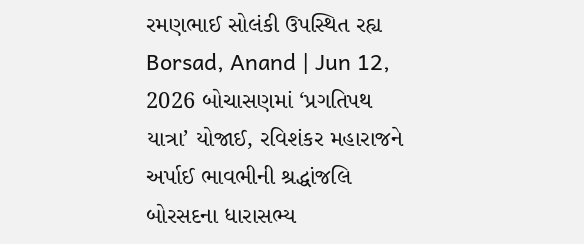રમણભાઈ સોલંકી ઉપસ્થિત રહ્ય
Borsad, Anand | Jun 12, 2026 બોચાસણમાં ‘પ્રગતિપથ યાત્રા’ યોજાઈ, રવિશંકર મહારાજને અર્પાઈ ભાવભીની શ્રદ્ધાંજલિ બોરસદના ધારાસભ્ય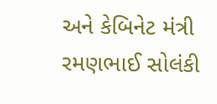અને કેબિનેટ મંત્રી રમણભાઈ સોલંકી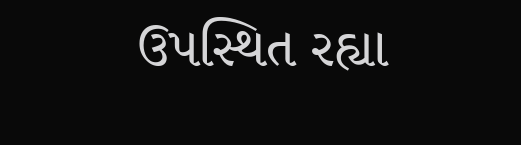ઉપસ્થિત રહ્યા